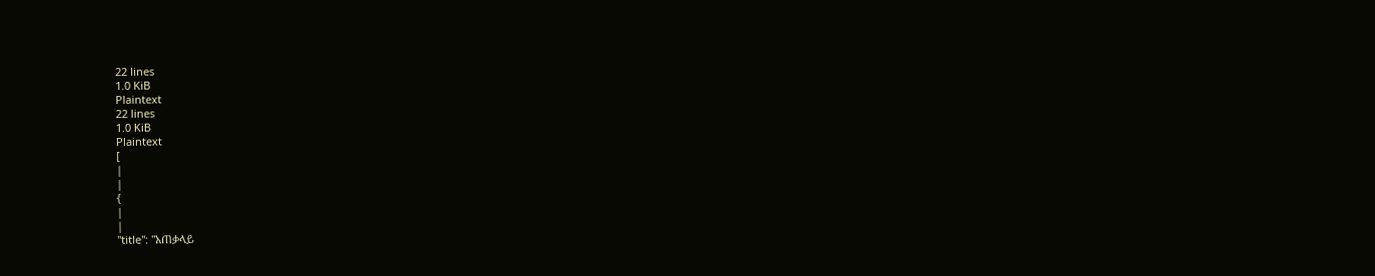22 lines
1.0 KiB
Plaintext
22 lines
1.0 KiB
Plaintext
[
|
|
{
|
|
"title": "አጠቃላይ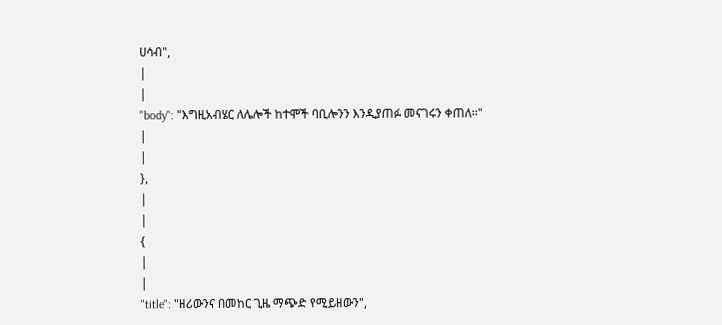ሀሳብ",
|
|
"body": "እግዚአብሄር ለሌሎች ከተሞች ባቢሎንን እንዲያጠፉ መናገሩን ቀጠለ፡፡"
|
|
},
|
|
{
|
|
"title": "ዘሪውንና በመከር ጊዜ ማጭድ የሚይዘውን",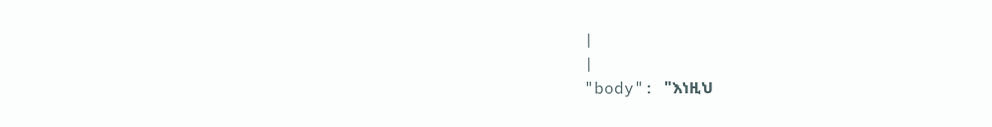|
|
"body": "እነዚህ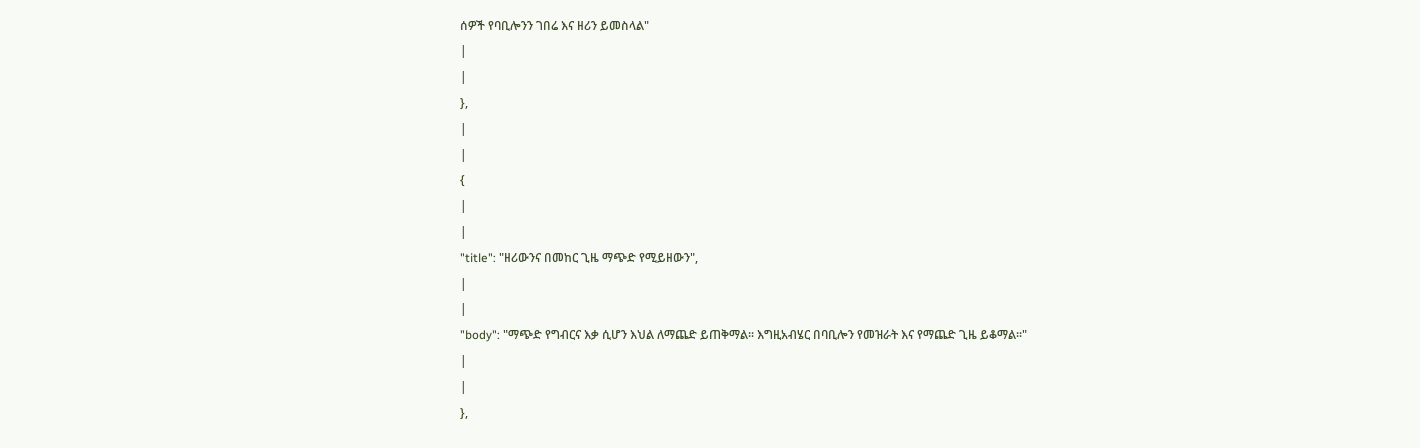ሰዎች የባቢሎንን ገበሬ እና ዘሪን ይመስላል"
|
|
},
|
|
{
|
|
"title": "ዘሪውንና በመከር ጊዜ ማጭድ የሚይዘውን",
|
|
"body": "ማጭድ የግብርና እቃ ሲሆን እህል ለማጨድ ይጠቅማል፡፡ እግዚአብሄር በባቢሎን የመዝራት እና የማጨድ ጊዜ ይቆማል፡፡"
|
|
},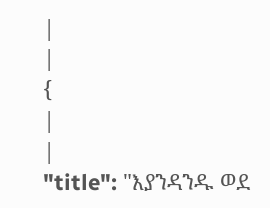|
|
{
|
|
"title": "እያንዳንዱ ወደ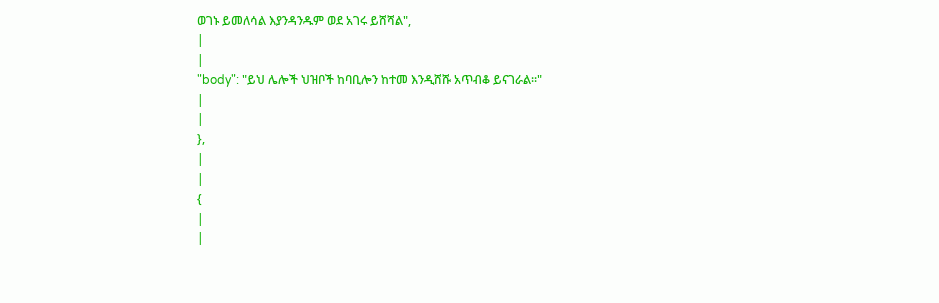ወገኑ ይመለሳል እያንዳንዱም ወደ አገሩ ይሸሻል",
|
|
"body": "ይህ ሌሎች ህዝቦች ከባቢሎን ከተመ እንዲሸሹ አጥብቆ ይናገራል፡፡"
|
|
},
|
|
{
|
|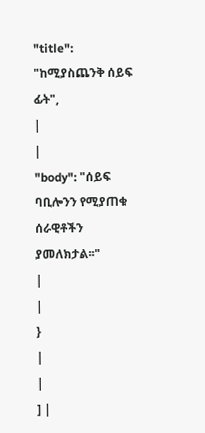"title": "ከሚያስጨንቅ ሰይፍ ፊት",
|
|
"body": "ሰይፍ ባቢሎንን የሚያጠቁ ሰራዊቶችን ያመለክታል፡፡"
|
|
}
|
|
] |